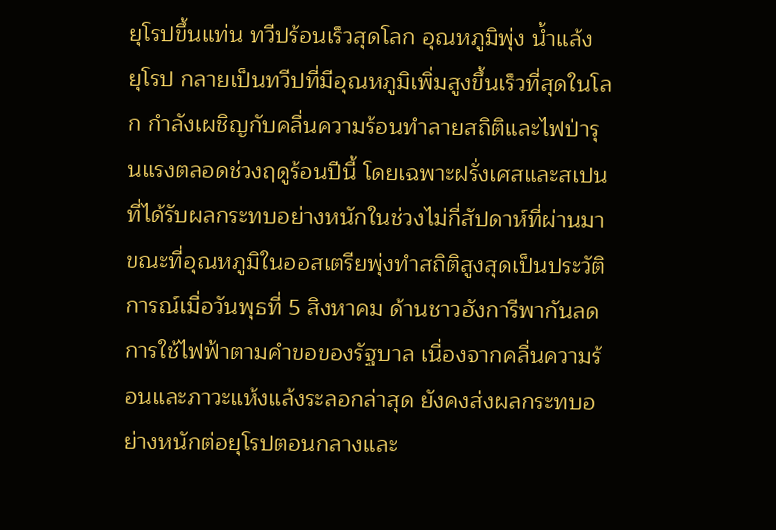ยุโรปขึ้นแท่น ทวีปร้อนเร็วสุดโลก อุณหภูมิพุ่ง น้ำแล้ง
ยุโรป กลายเป็นทวีปที่มีอุณหภูมิเพิ่มสูงขึ้นเร็วที่สุดในโลก กำลังเผชิญกับคลื่นความร้อนทำลายสถิติและไฟป่ารุนแรงตลอดช่วงฤดูร้อนปีนี้ โดยเฉพาะฝรั่งเศสและสเปนที่ได้รับผลกระทบอย่างหนักในช่วงไม่กี่สัปดาห์ที่ผ่านมา
ขณะที่อุณหภูมิในออสเตรียพุ่งทำสถิติสูงสุดเป็นประวัติการณ์เมื่อวันพุธที่ 5 สิงหาคม ด้านชาวฮังการีพากันลดการใช้ไฟฟ้าตามคำขอของรัฐบาล เนื่องจากคลื่นความร้อนและภาวะแห้งแล้งระลอกล่าสุด ยังคงส่งผลกระทบอย่างหนักต่อยุโรปตอนกลางและ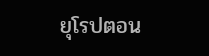ยุโรปตอน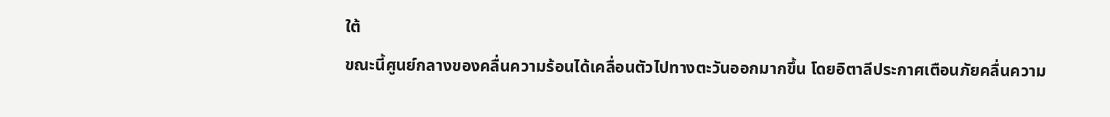ใต้
ขณะนี้ศูนย์กลางของคลื่นความร้อนได้เคลื่อนตัวไปทางตะวันออกมากขึ้น โดยอิตาลีประกาศเตือนภัยคลื่นความ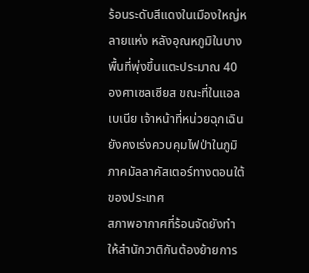ร้อนระดับสีแดงในเมืองใหญ่หลายแห่ง หลังอุณหภูมิในบางพื้นที่พุ่งขึ้นแตะประมาณ 40 องศาเซลเซียส ขณะที่ในแอลเบเนีย เจ้าหน้าที่หน่วยฉุกเฉินยังคงเร่งควบคุมไฟป่าในภูมิภาคมัลลาคัสเตอร์ทางตอนใต้ของประเทศ
สภาพอากาศที่ร้อนจัดยังทำให้สำนักวาติกันต้องย้ายการ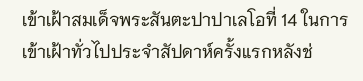เข้าเฝ้าสมเด็จพระสันตะปาปาเลโอที่ 14 ในการเข้าเฝ้าทั่วไปประจำสัปดาห์ครั้งแรกหลังช่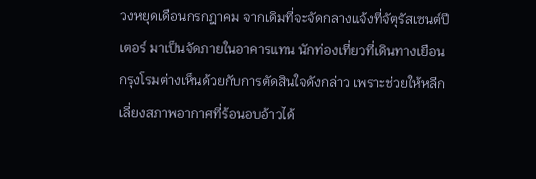วงหยุดเดือนกรกฎาคม จากเดิมที่จะจัดกลางแจ้งที่จัตุรัสเซนต์ปีเตอร์ มาเป็นจัดภายในอาคารแทน นักท่องเที่ยวที่เดินทางเยือนกรุงโรมต่างเห็นด้วยกับการตัดสินใจดังกล่าว เพราะช่วยให้หลีกเลี่ยงสภาพอากาศที่ร้อนอบอ้าวได้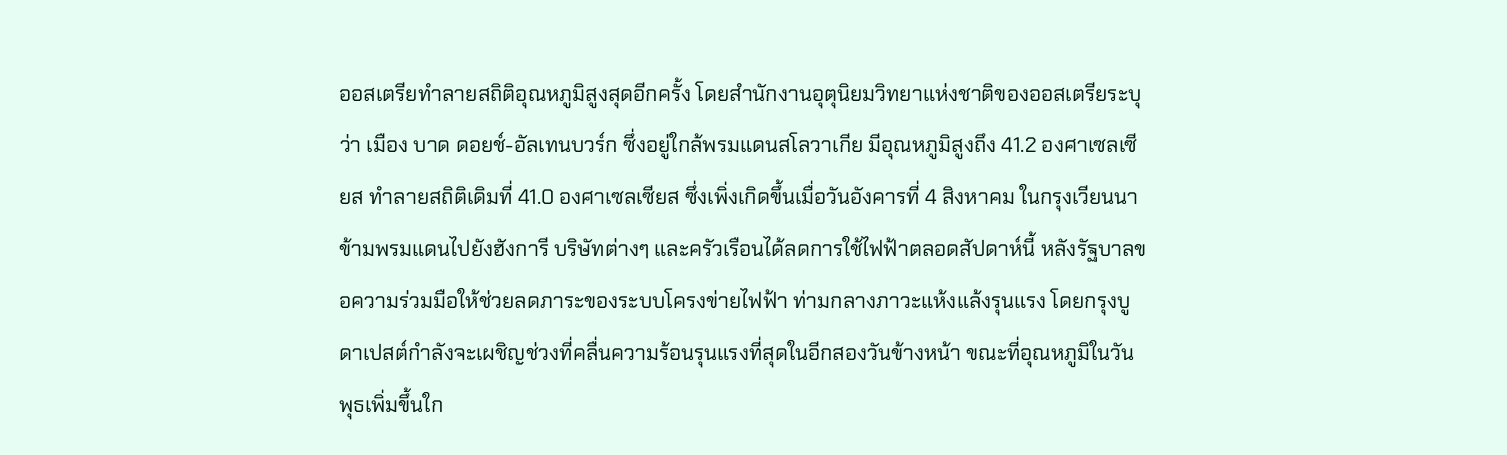ออสเตรียทำลายสถิติอุณหภูมิสูงสุดอีกครั้ง โดยสำนักงานอุตุนิยมวิทยาแห่งชาติของออสเตรียระบุว่า เมือง บาด ดอยช์-อัลเทนบวร์ก ซึ่งอยู่ใกล้พรมแดนสโลวาเกีย มีอุณหภูมิสูงถึง 41.2 องศาเซลเซียส ทำลายสถิติเดิมที่ 41.0 องศาเซลเซียส ซึ่งเพิ่งเกิดขึ้นเมื่อวันอังคารที่ 4 สิงหาคม ในกรุงเวียนนา
ข้ามพรมแดนไปยังฮังการี บริษัทต่างๆ และครัวเรือนได้ลดการใช้ไฟฟ้าตลอดสัปดาห์นี้ หลังรัฐบาลขอความร่วมมือให้ช่วยลดภาระของระบบโครงข่ายไฟฟ้า ท่ามกลางภาวะแห้งแล้งรุนแรง โดยกรุงบูดาเปสต์กำลังจะเผชิญช่วงที่คลื่นความร้อนรุนแรงที่สุดในอีกสองวันข้างหน้า ขณะที่อุณหภูมิในวันพุธเพิ่มขึ้นใก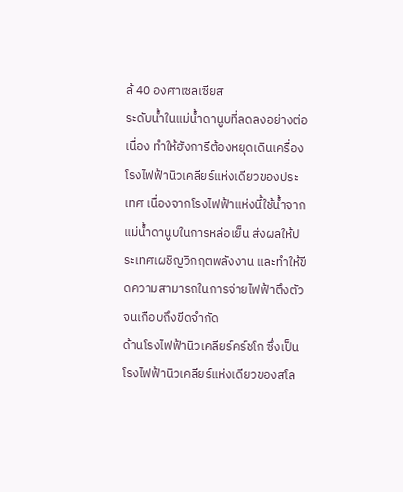ล้ 40 องศาเซลเซียส
ระดับน้ำในแม่น้ำดานูบที่ลดลงอย่างต่อเนื่อง ทำให้ฮังการีต้องหยุดเดินเครื่องโรงไฟฟ้านิวเคลียร์แห่งเดียวของประเทศ เนื่องจากโรงไฟฟ้าแห่งนี้ใช้น้ำจากแม่น้ำดานูบในการหล่อเย็น ส่งผลให้ประเทศเผชิญวิกฤตพลังงาน และทำให้ขีดความสามารถในการจ่ายไฟฟ้าตึงตัวจนเกือบถึงขีดจำกัด
ด้านโรงไฟฟ้านิวเคลียร์คร์ชโก ซึ่งเป็นโรงไฟฟ้านิวเคลียร์แห่งเดียวของสโล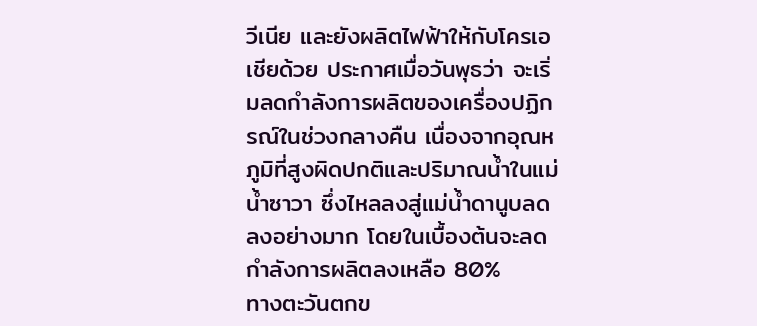วีเนีย และยังผลิตไฟฟ้าให้กับโครเอเชียด้วย ประกาศเมื่อวันพุธว่า จะเริ่มลดกำลังการผลิตของเครื่องปฏิกรณ์ในช่วงกลางคืน เนื่องจากอุณหภูมิที่สูงผิดปกติและปริมาณน้ำในแม่น้ำซาวา ซึ่งไหลลงสู่แม่น้ำดานูบลดลงอย่างมาก โดยในเบื้องต้นจะลดกำลังการผลิตลงเหลือ 80%
ทางตะวันตกข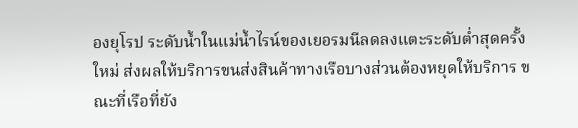องยุโรป ระดับน้ำในแม่น้ำไรน์ของเยอรมนีลดลงแตะระดับต่ำสุดครั้งใหม่ ส่งผลให้บริการขนส่งสินค้าทางเรือบางส่วนต้องหยุดให้บริการ ขณะที่เรือที่ยัง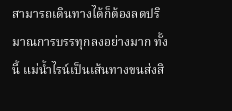สามารถเดินทางได้ก็ต้องลดปริมาณการบรรทุกลงอย่างมาก ทั้งนี้ แม่น้ำไรน์เป็นเส้นทางขนส่งสิ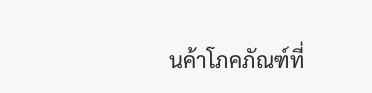นค้าโภคภัณฑ์ที่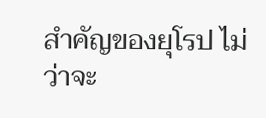สำคัญของยุโรป ไม่ว่าจะ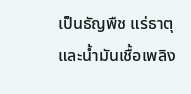เป็นธัญพืช แร่ธาตุ และน้ำมันเชื้อเพลิง